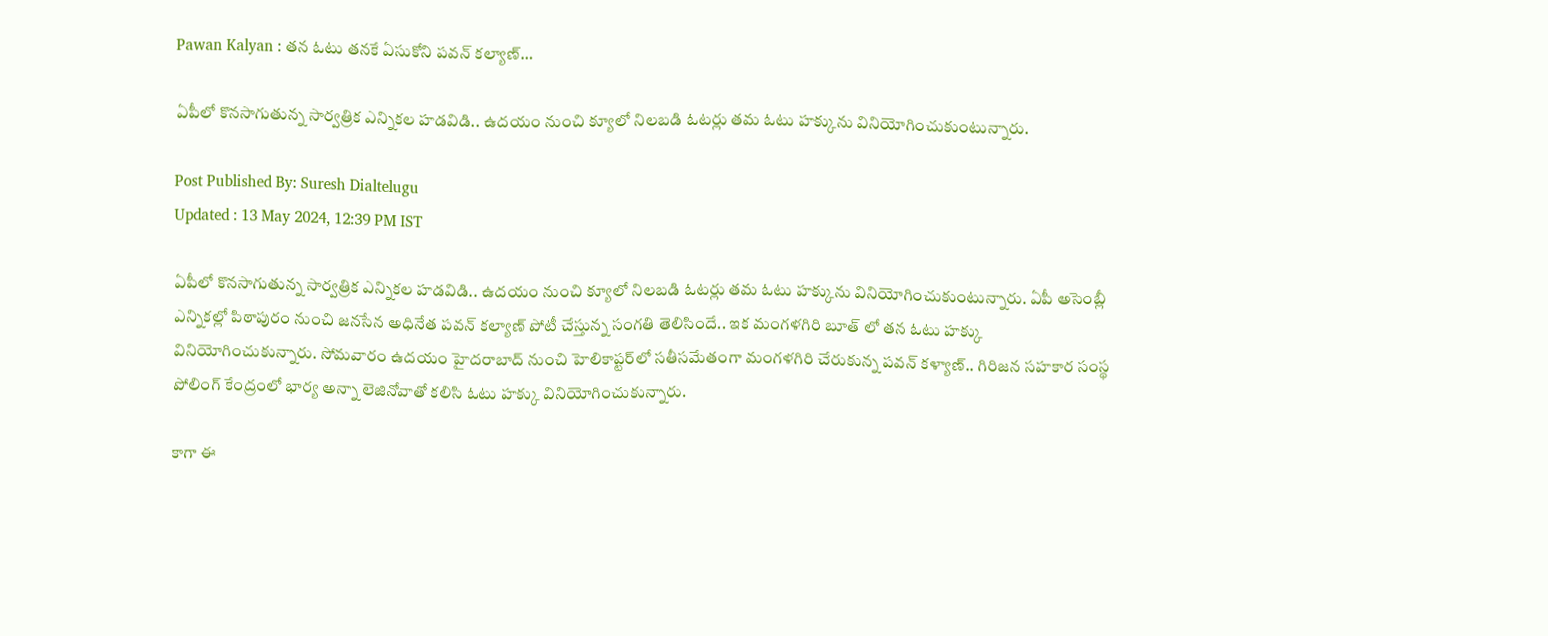Pawan Kalyan : తన ఓటు తనకే ఏసుకోని పవన్ కల్యాణ్…

ఏపీలో కొనసాగుతున్న సార్వత్రిక ఎన్నికల హడవిడి.. ఉదయం నుంచి క్యూలో నిలబడి ఓటర్లు తమ ఓటు హక్కును వినియోగించుకుంటున్నారు.

Post Published By: Suresh Dialtelugu
Updated : 13 May 2024, 12:39 PM IST

ఏపీలో కొనసాగుతున్న సార్వత్రిక ఎన్నికల హడవిడి.. ఉదయం నుంచి క్యూలో నిలబడి ఓటర్లు తమ ఓటు హక్కును వినియోగించుకుంటున్నారు. ఏపీ అసెంబ్లీ ఎన్నికల్లో పిఠాపురం నుంచి జనసేన అధినేత పవన్ కల్యాణ్ పోటీ చేస్తున్న సంగతి తెలిసిందే.. ఇక మంగళగిరి బూత్ లో తన ఓటు హక్కు వినియోగించుకున్నారు. సోమవారం ఉదయం హైదరాబాద్ నుంచి హెలికాప్టర్‌లో సతీసమేతంగా మంగళగిరి చేరుకున్న పవన్ కళ్యాణ్.. గిరిజన సహకార సంస్థ పోలింగ్ కేంద్రంలో భార్య అన్నా లెజినోవాతో కలిసి ఓటు హక్కు వినియోగించుకున్నారు.

కాగా ఈ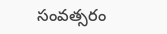సంవత్సరం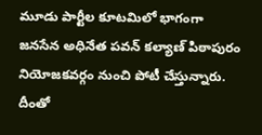మూడు పార్టీల కూటమిలో భాగంగా జనసేన అధినేత పవన్ కల్యాణ‌్ పిఠాపురం నియోజకవర్గం నుంచి పోటీ చేస్తున్నారు. దీంతో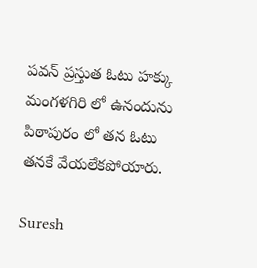పవన్ ప్రస్తుత ఓటు హక్కు మంగళగిరి లో ఉనందును పిఠాపురం లో తన ఓటు తనకే వేయలేకపోయారు.

Suresh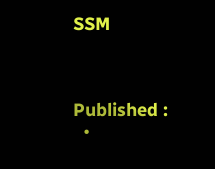SSM



Published :
  •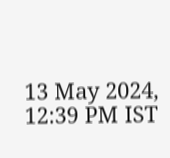13 May 2024, 12:39 PM IST